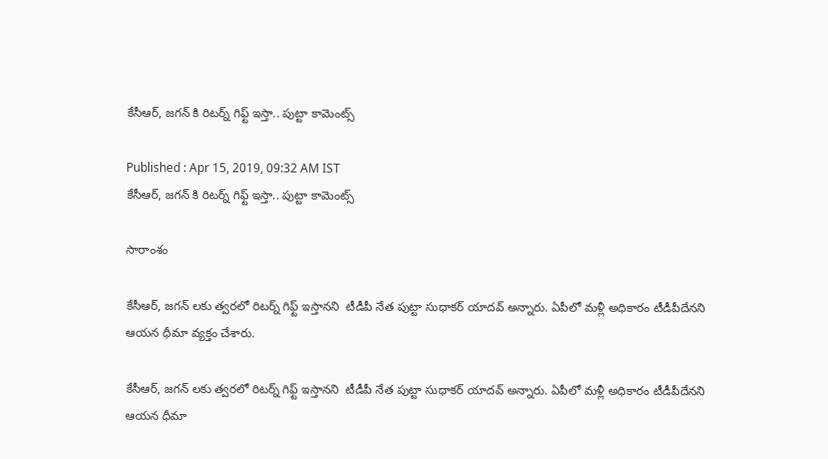కేసీఆర్, జగన్ కి రిటర్న్ గిఫ్ట్ ఇస్తా.. పుట్టా కామెంట్స్

Published : Apr 15, 2019, 09:32 AM IST
కేసీఆర్, జగన్ కి రిటర్న్ గిఫ్ట్ ఇస్తా.. పుట్టా కామెంట్స్

సారాంశం

కేసీఆర్, జగన్ లకు త్వరలో రిటర్న్ గిఫ్ట్ ఇస్తానని  టీడీపీ నేత పుట్టా సుధాకర్ యాదవ్ అన్నారు. ఏపీలో మళ్లీ అధికారం టీడీపీదేనని ఆయన ధీమా వ్యక్తం చేశారు.

కేసీఆర్, జగన్ లకు త్వరలో రిటర్న్ గిఫ్ట్ ఇస్తానని  టీడీపీ నేత పుట్టా సుధాకర్ యాదవ్ అన్నారు. ఏపీలో మళ్లీ అధికారం టీడీపీదేనని ఆయన ధీమా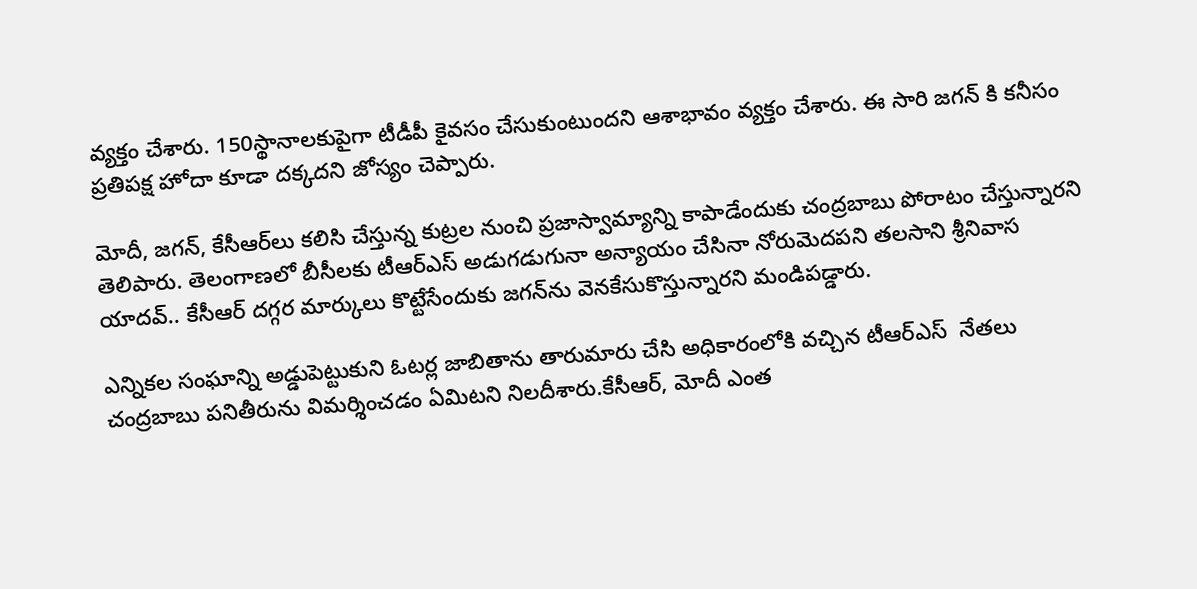వ్యక్తం చేశారు. 150స్థానాలకుపైగా టీడీపీ కైవసం చేసుకుంటుందని ఆశాభావం వ్యక్తం చేశారు. ఈ సారి జగన్ కి కనీసం ప్రతిపక్ష హోదా కూడా దక్కదని జోస్యం చెప్పారు.

మోదీ, జగన్‌, కేసీఆర్‌లు కలిసి చేస్తున్న కుట్రల నుంచి ప్రజాస్వామ్యాన్ని కాపాడేందుకు చంద్రబాబు పోరాటం చేస్తున్నారని తెలిపారు. తెలంగాణలో బీసీలకు టీఆర్ఎస్ అడుగడుగునా అన్యాయం చేసినా నోరుమెదపని తలసాని శ్రీనివాస యాదవ్‌.. కేసీఆర్‌ దగ్గర మార్కులు కొట్టేసేందుకు జగన్‌ను వెనకేసుకొస్తున్నారని మండిపడ్డారు.

ఎన్నికల సంఘాన్ని అడ్డుపెట్టుకుని ఓటర్ల జాబితాను తారుమారు చేసి అధికారంలోకి వచ్చిన టీఆర్ఎస్  నేతలు చంద్రబాబు పనితీరును విమర్శించడం ఏమిటని నిలదీశారు.కేసీఆర్, మోదీ ఎంత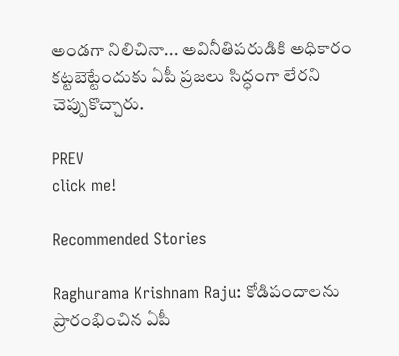అండగా నిలిచినా... అవినీతిపరుడికి అధికారం కట్టబెట్టేందుకు ఏపీ ప్రజలు సిద్ధంగా లేరని చెప్పుకొచ్చారు.

PREV
click me!

Recommended Stories

Raghurama Krishnam Raju: కోడిపందాలను ప్రారంభించిన ఏపీ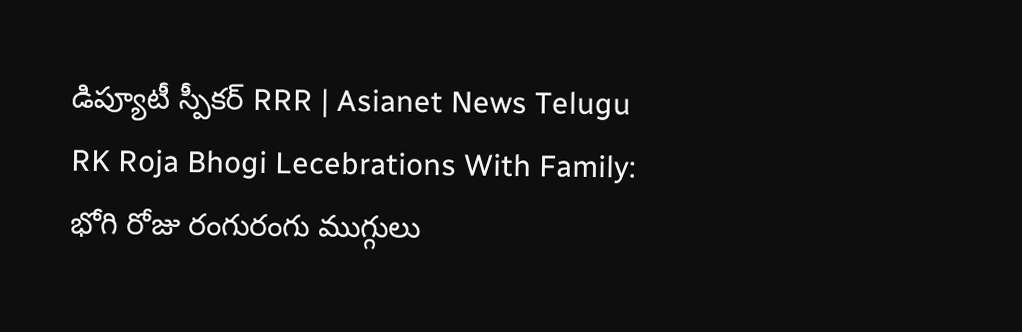డిప్యూటీ స్పీకర్ RRR | Asianet News Telugu
RK Roja Bhogi Lecebrations With Family: భోగి రోజు రంగురంగు ముగ్గులు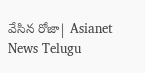వేసిన రోజా| Asianet News Telugu